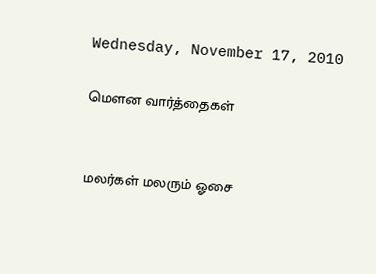Wednesday, November 17, 2010

மௌன வார்த்தைகள்


மலர்கள் மலரும் ஓசை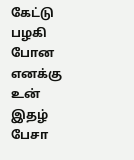கேட்டு பழகி போன
எனக்கு
உன் இதழ் பேசா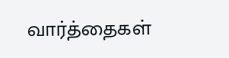வார்த்தைகள்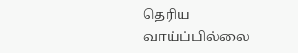தெரிய வாய்ப்பில்லை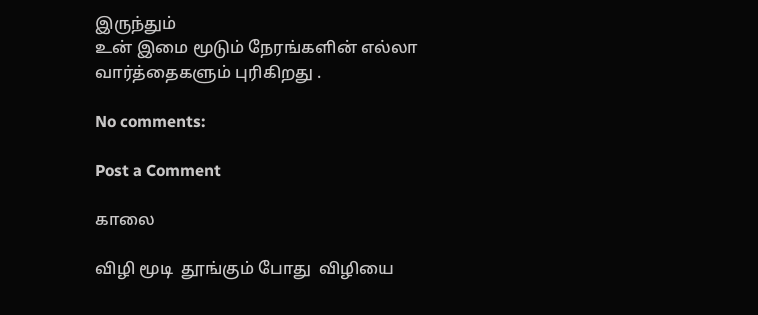இருந்தும்
உன் இமை மூடும் நேரங்களின் எல்லா
வார்த்தைகளும் புரிகிறது .

No comments:

Post a Comment

காலை

விழி மூடி  தூங்கும் போது  விழியை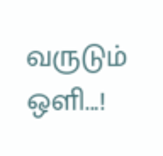வருடும் ஒளி...!